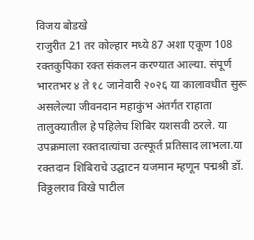विजय बोडखे
राजुरीत 21 तर कोल्हार मध्ये 87 अशा एकूण 108 रक्तकुपिका रक्त संकलन करण्यात आल्या. संपूर्ण भारतभर ४ ते १८ जानेवारी २०२६ या कालावधीत सुरू असलेल्या जीवनदान महाकुंभ अंतर्गत राहाता तालुक्यातील हे पहिलेच शिबिर यशसवी ठरले. या उपक्रमाला रक्तदात्यांचा उत्स्फूर्त प्रतिसाद लाभला.या रक्तदान शिबिराचे उद्घाटन यजमान म्हणून पद्मश्री डॉ. विठ्ठलराव विखे पाटील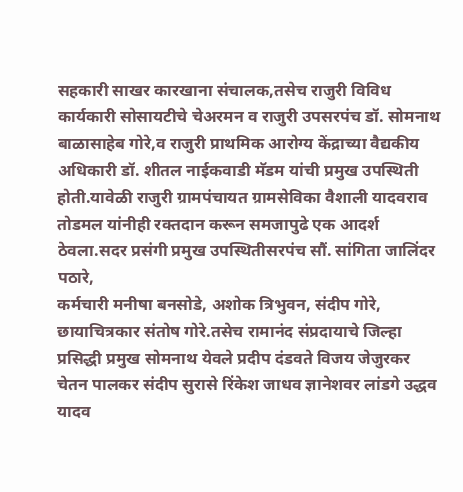सहकारी साखर कारखाना संचालक,तसेच राजुरी विविध कार्यकारी सोसायटीचे चेअरमन व राजुरी उपसरपंच डॉ. सोमनाथ बाळासाहेब गोरे,व राजुरी प्राथमिक आरोग्य केंद्राच्या वैद्यकीय अधिकारी डॉ. शीतल नाईकवाडी मॅडम यांची प्रमुख उपस्थिती होती.यावेळी राजुरी ग्रामपंचायत ग्रामसेविका वैशाली यादवराव तोडमल यांनीही रक्तदान करून समजापुढे एक आदर्श ठेवला.सदर प्रसंगी प्रमुख उपस्थितीसरपंच सौं. सांगिता जालिंदर पठारे,
कर्मचारी मनीषा बनसोडे, अशोक त्रिभुवन, संदीप गोरे, छायाचित्रकार संतोष गोरे.तसेच रामानंद संप्रदायाचे जिल्हा प्रसिद्धी प्रमुख सोमनाथ येवले प्रदीप दंडवते विजय जेजुरकर चेतन पालकर संदीप सुरासे रिंकेश जाधव ज्ञानेशवर लांडगे उद्धव यादव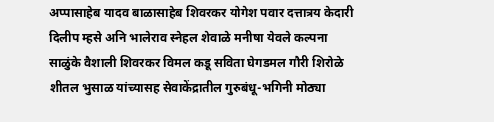अप्पासाहेब यादव बाळासाहेब शिवरकर योगेश पवार दत्तात्रय केदारी दिलीप म्हसे अनि भालेराव स्नेहल शेवाळे मनीषा येवले कल्पना साळुंके वैशाली शिवरकर विमल कडू सविता घेगडमल गौरी शिरोळे शीतल भुसाळ यांच्यासह सेवाकेंद्रातील गुरुबंधू-भगिनी मोठ्या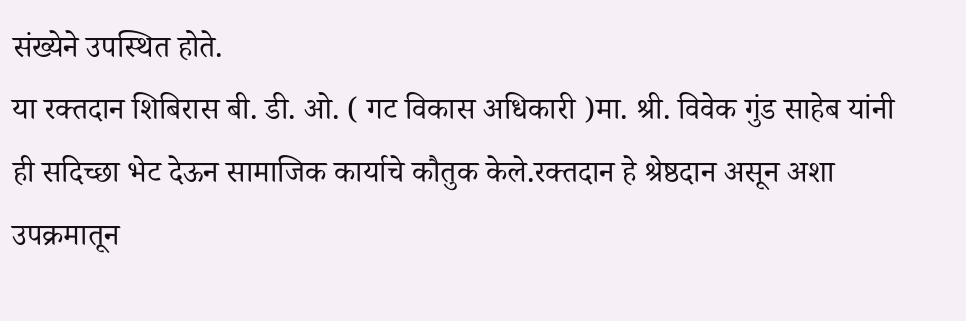संख्येने उपस्थित होते.
या रक्तदान शिबिरास बी. डी. ओ. ( गट विकास अधिकारी )मा. श्री. विवेक गुंड साहेब यांनी ही सदिच्छा भेट देऊन सामाजिक कार्याचे कौतुक केले.रक्तदान हे श्रेष्ठदान असून अशा उपक्रमातून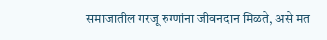समाजातील गरजू रुग्णांना जीवनदान मिळते, असे मत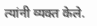त्यांनी व्यक्त केले.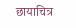छायाचित्र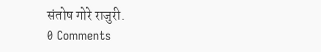संतोष गोरे राजुरी.
0 Comments